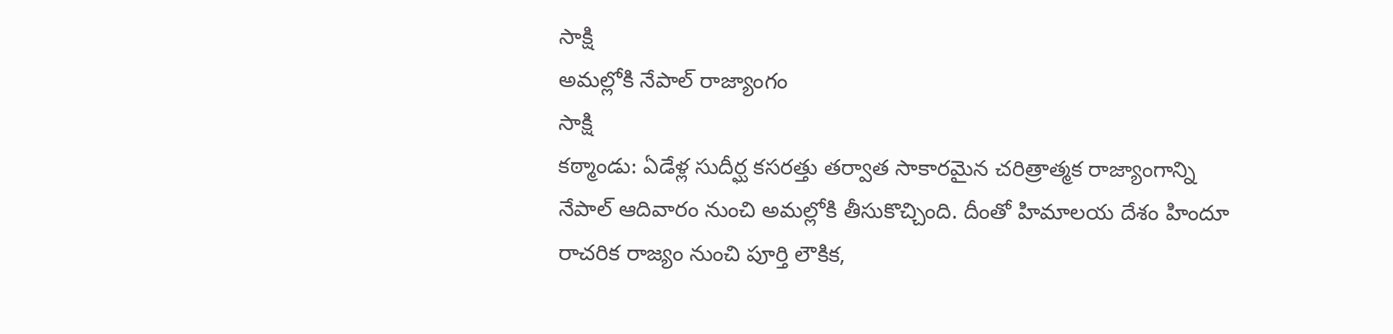సాక్షి
అమల్లోకి నేపాల్ రాజ్యాంగం
సాక్షి
కఠ్మాండు: ఏడేళ్ల సుదీర్ఘ కసరత్తు తర్వాత సాకారమైన చరిత్రాత్మక రాజ్యాంగాన్ని నేపాల్ ఆదివారం నుంచి అమల్లోకి తీసుకొచ్చింది. దీంతో హిమాలయ దేశం హిందూ రాచరిక రాజ్యం నుంచి పూర్తి లౌకిక,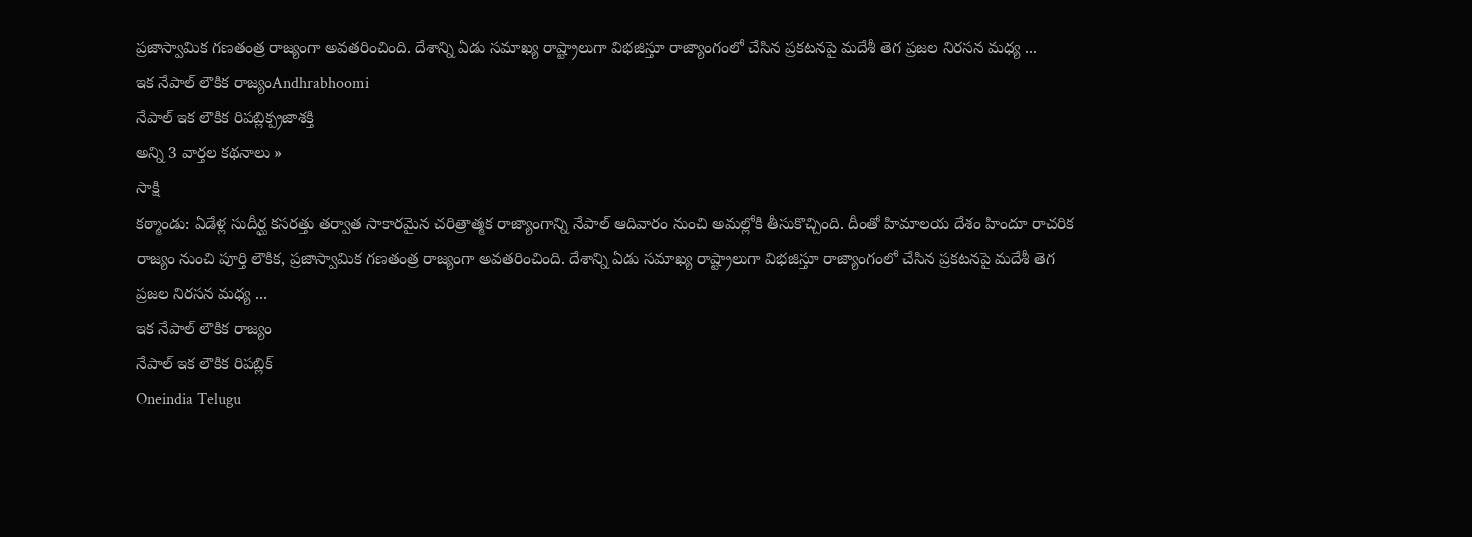ప్రజాస్వామిక గణతంత్ర రాజ్యంగా అవతరించింది. దేశాన్ని ఏడు సమాఖ్య రాష్ట్రాలుగా విభజిస్తూ రాజ్యాంగంలో చేసిన ప్రకటనపై మదేశీ తెగ ప్రజల నిరసన మధ్య ...
ఇక నేపాల్ లౌకిక రాజ్యంAndhrabhoomi
నేపాల్ ఇక లౌకిక రిపబ్లిక్ప్రజాశక్తి
అన్ని 3 వార్తల కథనాలు »
సాక్షి
కఠ్మాండు: ఏడేళ్ల సుదీర్ఘ కసరత్తు తర్వాత సాకారమైన చరిత్రాత్మక రాజ్యాంగాన్ని నేపాల్ ఆదివారం నుంచి అమల్లోకి తీసుకొచ్చింది. దీంతో హిమాలయ దేశం హిందూ రాచరిక రాజ్యం నుంచి పూర్తి లౌకిక, ప్రజాస్వామిక గణతంత్ర రాజ్యంగా అవతరించింది. దేశాన్ని ఏడు సమాఖ్య రాష్ట్రాలుగా విభజిస్తూ రాజ్యాంగంలో చేసిన ప్రకటనపై మదేశీ తెగ ప్రజల నిరసన మధ్య ...
ఇక నేపాల్ లౌకిక రాజ్యం
నేపాల్ ఇక లౌకిక రిపబ్లిక్
Oneindia Telugu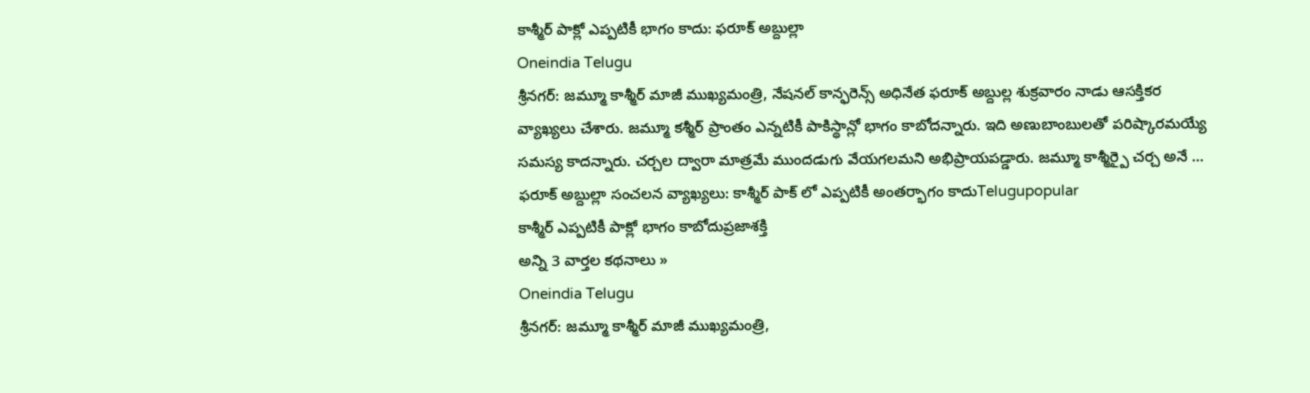కాశ్మీర్ పాక్లో ఎప్పటికీ భాగం కాదు: ఫరూక్ అబ్దుల్లా
Oneindia Telugu
శ్రీనగర్: జమ్మూ కాశ్మీర్ మాజీ ముఖ్యమంత్రి, నేషనల్ కాన్ఫరెన్స్ అధినేత ఫరూక్ అబ్దుల్ల శుక్రవారం నాడు ఆసక్తికర వ్యాఖ్యలు చేశారు. జమ్మూ కశ్మీర్ ప్రాంతం ఎన్నటికీ పాకిస్థాన్లో భాగం కాబోదన్నారు. ఇది అణుబాంబులతో పరిష్కారమయ్యే సమస్య కాదన్నారు. చర్చల ద్వారా మాత్రమే ముందడుగు వేయగలమని అభిప్రాయపడ్డారు. జమ్మూ కాశ్మీర్పై చర్చ అనే ...
ఫరూక్ అబ్దుల్లా సంచలన వ్యాఖ్యలు: కాశ్మీర్ పాక్ లో ఎప్పటికీ అంతర్భాగం కాదుTelugupopular
కాశ్మీర్ ఎప్పటికీ పాక్లో భాగం కాబోదుప్రజాశక్తి
అన్ని 3 వార్తల కథనాలు »
Oneindia Telugu
శ్రీనగర్: జమ్మూ కాశ్మీర్ మాజీ ముఖ్యమంత్రి,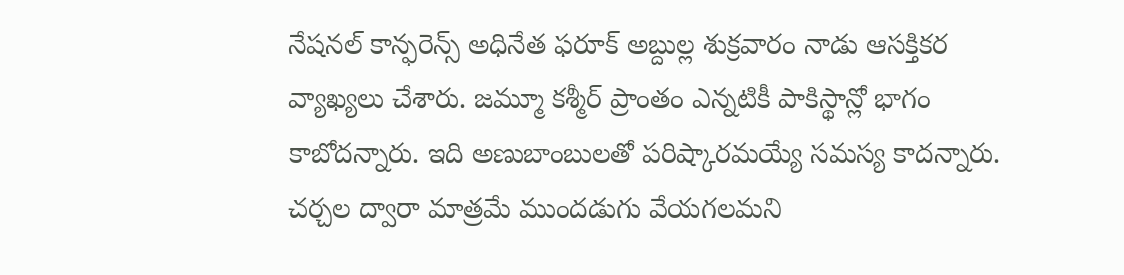నేషనల్ కాన్ఫరెన్స్ అధినేత ఫరూక్ అబ్దుల్ల శుక్రవారం నాడు ఆసక్తికర వ్యాఖ్యలు చేశారు. జమ్మూ కశ్మీర్ ప్రాంతం ఎన్నటికీ పాకిస్థాన్లో భాగం కాబోదన్నారు. ఇది అణుబాంబులతో పరిష్కారమయ్యే సమస్య కాదన్నారు. చర్చల ద్వారా మాత్రమే ముందడుగు వేయగలమని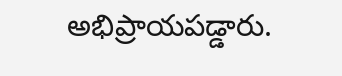అభిప్రాయపడ్డారు.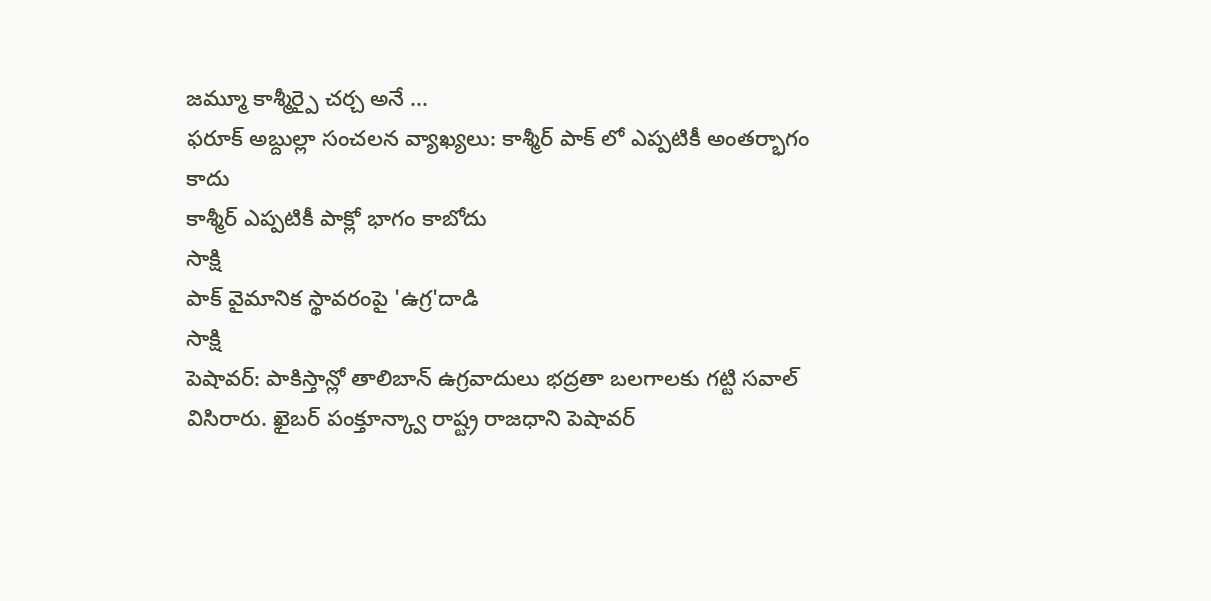జమ్మూ కాశ్మీర్పై చర్చ అనే ...
ఫరూక్ అబ్దుల్లా సంచలన వ్యాఖ్యలు: కాశ్మీర్ పాక్ లో ఎప్పటికీ అంతర్భాగం కాదు
కాశ్మీర్ ఎప్పటికీ పాక్లో భాగం కాబోదు
సాక్షి
పాక్ వైమానిక స్థావరంపై 'ఉగ్ర'దాడి
సాక్షి
పెషావర్: పాకిస్తాన్లో తాలిబాన్ ఉగ్రవాదులు భద్రతా బలగాలకు గట్టి సవాల్ విసిరారు. ఖైబర్ పంక్తూన్క్వా రాష్ట్ర రాజధాని పెషావర్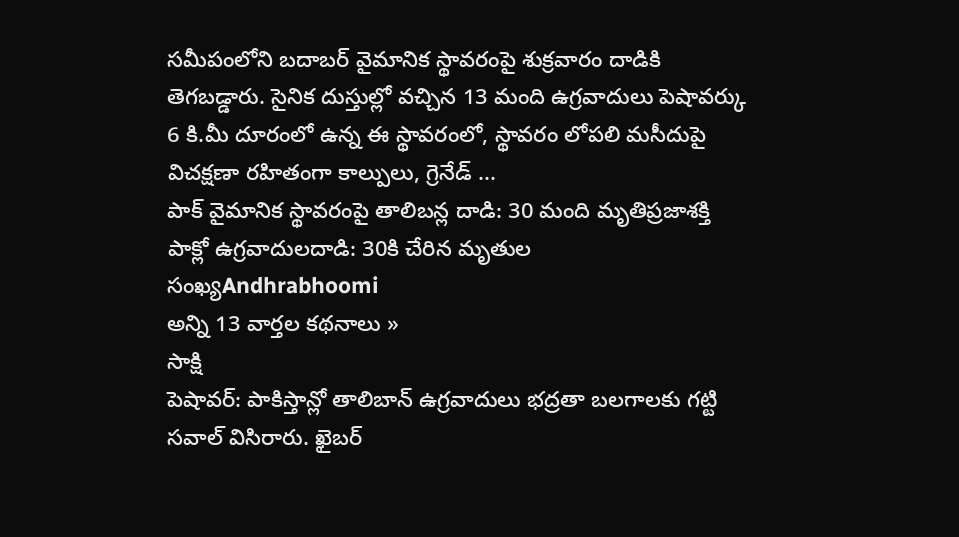సమీపంలోని బదాబర్ వైమానిక స్థావరంపై శుక్రవారం దాడికి తెగబడ్డారు. సైనిక దుస్తుల్లో వచ్చిన 13 మంది ఉగ్రవాదులు పెషావర్కు 6 కి.మీ దూరంలో ఉన్న ఈ స్థావరంలో, స్థావరం లోపలి మసీదుపై విచక్షణా రహితంగా కాల్పులు, గ్రెనేడ్ ...
పాక్ వైమానిక స్థావరంపై తాలిబన్ల దాడి: 30 మంది మృతిప్రజాశక్తి
పాక్లో ఉగ్రవాదులదాడి: 30కి చేరిన మృతుల సంఖ్యAndhrabhoomi
అన్ని 13 వార్తల కథనాలు »
సాక్షి
పెషావర్: పాకిస్తాన్లో తాలిబాన్ ఉగ్రవాదులు భద్రతా బలగాలకు గట్టి సవాల్ విసిరారు. ఖైబర్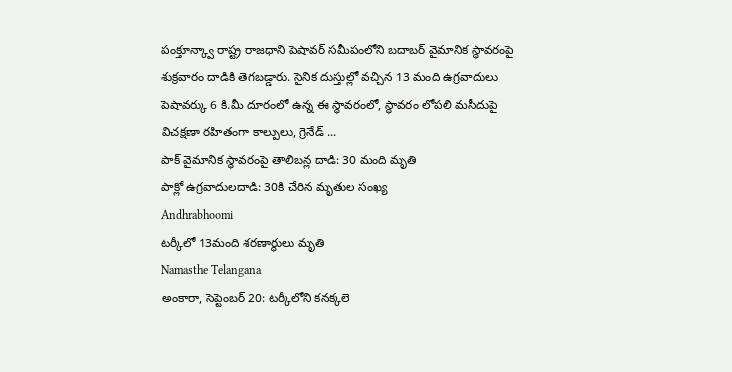పంక్తూన్క్వా రాష్ట్ర రాజధాని పెషావర్ సమీపంలోని బదాబర్ వైమానిక స్థావరంపై శుక్రవారం దాడికి తెగబడ్డారు. సైనిక దుస్తుల్లో వచ్చిన 13 మంది ఉగ్రవాదులు పెషావర్కు 6 కి.మీ దూరంలో ఉన్న ఈ స్థావరంలో, స్థావరం లోపలి మసీదుపై విచక్షణా రహితంగా కాల్పులు, గ్రెనేడ్ ...
పాక్ వైమానిక స్థావరంపై తాలిబన్ల దాడి: 30 మంది మృతి
పాక్లో ఉగ్రవాదులదాడి: 30కి చేరిన మృతుల సంఖ్య
Andhrabhoomi
టర్కీలో 13మంది శరణార్థులు మృతి
Namasthe Telangana
అంకారా, సెప్టెంబర్ 20: టర్కీలోని కనక్కలె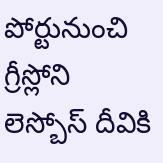పోర్టునుంచి గ్రీస్లోని లెస్బోస్ దీవికి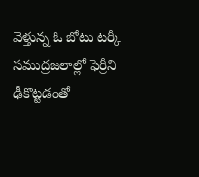వెళ్తున్న ఓ బోటు టర్కీ సముద్రజలాల్లో ఫెర్రీని ఢీకొట్టడంతో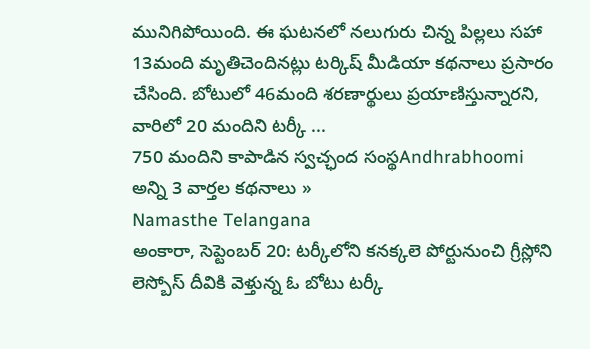మునిగిపోయింది. ఈ ఘటనలో నలుగురు చిన్న పిల్లలు సహా 13మంది మృతిచెందినట్లు టర్కిష్ మీడియా కథనాలు ప్రసారం చేసింది. బోటులో 46మంది శరణార్థులు ప్రయాణిస్తున్నారని, వారిలో 20 మందిని టర్కీ ...
750 మందిని కాపాడిన స్వచ్ఛంద సంస్థAndhrabhoomi
అన్ని 3 వార్తల కథనాలు »
Namasthe Telangana
అంకారా, సెప్టెంబర్ 20: టర్కీలోని కనక్కలె పోర్టునుంచి గ్రీస్లోని లెస్బోస్ దీవికి వెళ్తున్న ఓ బోటు టర్కీ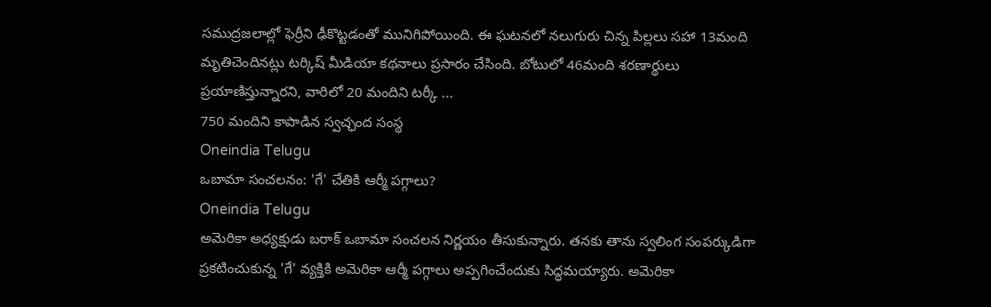సముద్రజలాల్లో ఫెర్రీని ఢీకొట్టడంతో మునిగిపోయింది. ఈ ఘటనలో నలుగురు చిన్న పిల్లలు సహా 13మంది మృతిచెందినట్లు టర్కిష్ మీడియా కథనాలు ప్రసారం చేసింది. బోటులో 46మంది శరణార్థులు ప్రయాణిస్తున్నారని, వారిలో 20 మందిని టర్కీ ...
750 మందిని కాపాడిన స్వచ్ఛంద సంస్థ
Oneindia Telugu
ఒబామా సంచలనం: 'గే' చేతికి ఆర్మీ పగ్గాలు?
Oneindia Telugu
అమెరికా అధ్యక్షుడు బరాక్ ఒబామా సంచలన నిర్ణయం తీసుకున్నారు. తనకు తాను స్వలింగ సంపర్కుడిగా ప్రకటించుకున్న 'గే' వ్యక్తికి అమెరికా ఆర్మీ పగ్గాలు అప్పగించేందుకు సిద్ధమయ్యారు. అమెరికా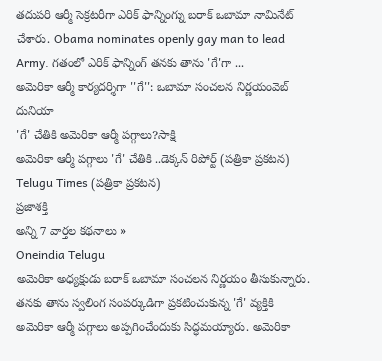తదుపరి ఆర్మీ సెక్రటరీగా ఎరిక్ ఫాన్నింగ్ను బరాక్ ఒబామా నామినేట్ చేశారు. Obama nominates openly gay man to lead Army. గతంలో ఎరిక్ ఫాన్నింగ్ తనకు తాను 'గే'గా ...
అమెరికా ఆర్మీ కార్యదర్శిగా ''గే'': ఒబామా సంచలన నిర్ణయంవెబ్ దునియా
'గే' చేతికి అమెరికా ఆర్మీ పగ్గాలు?సాక్షి
అమెరికా ఆర్మీ పగ్గాలు 'గే' చేతికి ..డెక్కన్ రిపోర్ట్ (పత్రికా ప్రకటన)
Telugu Times (పత్రికా ప్రకటన)
ప్రజాశక్తి
అన్ని 7 వార్తల కథనాలు »
Oneindia Telugu
అమెరికా అధ్యక్షుడు బరాక్ ఒబామా సంచలన నిర్ణయం తీసుకున్నారు. తనకు తాను స్వలింగ సంపర్కుడిగా ప్రకటించుకున్న 'గే' వ్యక్తికి అమెరికా ఆర్మీ పగ్గాలు అప్పగించేందుకు సిద్ధమయ్యారు. అమెరికా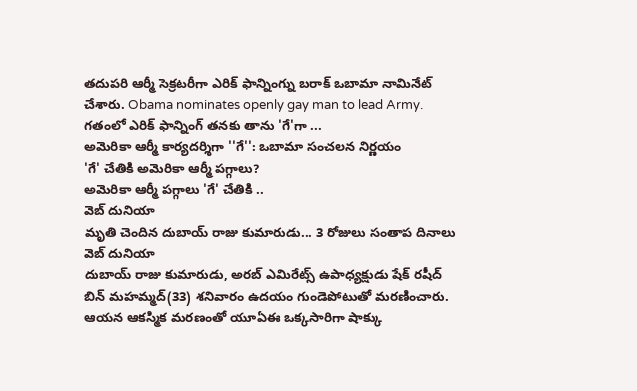తదుపరి ఆర్మీ సెక్రటరీగా ఎరిక్ ఫాన్నింగ్ను బరాక్ ఒబామా నామినేట్ చేశారు. Obama nominates openly gay man to lead Army. గతంలో ఎరిక్ ఫాన్నింగ్ తనకు తాను 'గే'గా ...
అమెరికా ఆర్మీ కార్యదర్శిగా ''గే'': ఒబామా సంచలన నిర్ణయం
'గే' చేతికి అమెరికా ఆర్మీ పగ్గాలు?
అమెరికా ఆర్మీ పగ్గాలు 'గే' చేతికి ..
వెబ్ దునియా
మృతి చెందిన దుబాయ్ రాజు కుమారుడు... 3 రోజులు సంతాప దినాలు
వెబ్ దునియా
దుబాయ్ రాజు కుమారుడు, అరబ్ ఎమిరేట్స్ ఉపాధ్యక్షుడు షేక్ రషీద్ బిన్ మహమ్మద్(33) శనివారం ఉదయం గుండెపోటుతో మరణించారు. ఆయన ఆకస్మిక మరణంతో యూఏఈ ఒక్కసారిగా షాక్కు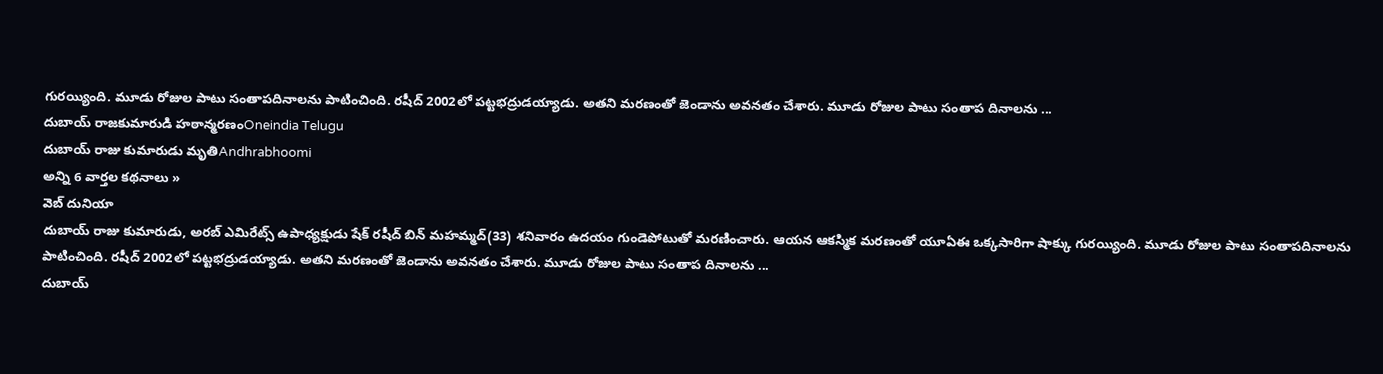గురయ్యింది. మూడు రోజుల పాటు సంతాపదినాలను పాటించింది. రషీద్ 2002లో పట్టభద్రుడయ్యాడు. అతని మరణంతో జెండాను అవనతం చేశారు. మూడు రోజుల పాటు సంతాప దినాలను ...
దుబాయ్ రాజకుమారుడి హఠాన్మరణంOneindia Telugu
దుబాయ్ రాజు కుమారుడు మృతిAndhrabhoomi
అన్ని 6 వార్తల కథనాలు »
వెబ్ దునియా
దుబాయ్ రాజు కుమారుడు, అరబ్ ఎమిరేట్స్ ఉపాధ్యక్షుడు షేక్ రషీద్ బిన్ మహమ్మద్(33) శనివారం ఉదయం గుండెపోటుతో మరణించారు. ఆయన ఆకస్మిక మరణంతో యూఏఈ ఒక్కసారిగా షాక్కు గురయ్యింది. మూడు రోజుల పాటు సంతాపదినాలను పాటించింది. రషీద్ 2002లో పట్టభద్రుడయ్యాడు. అతని మరణంతో జెండాను అవనతం చేశారు. మూడు రోజుల పాటు సంతాప దినాలను ...
దుబాయ్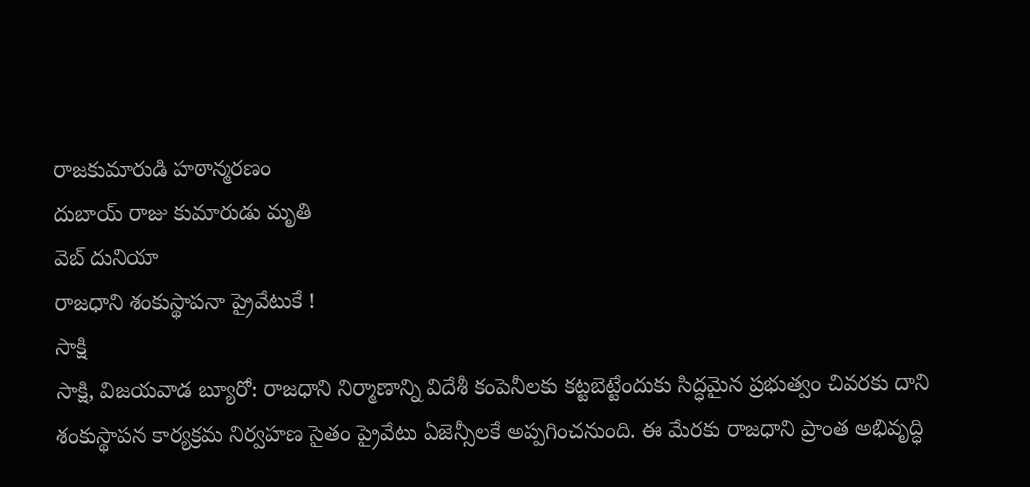రాజకుమారుడి హఠాన్మరణం
దుబాయ్ రాజు కుమారుడు మృతి
వెబ్ దునియా
రాజధాని శంకుస్థాపనా ప్రైవేటుకే !
సాక్షి
సాక్షి, విజయవాడ బ్యూరో: రాజధాని నిర్మాణాన్ని విదేశీ కంపెనీలకు కట్టబెట్టేందుకు సిద్ధమైన ప్రభుత్వం చివరకు దాని శంకుస్థాపన కార్యక్రమ నిర్వహణ సైతం ప్రైవేటు ఏజెన్సీలకే అప్పగించనుంది. ఈ మేరకు రాజధాని ప్రాంత అభివృద్ధి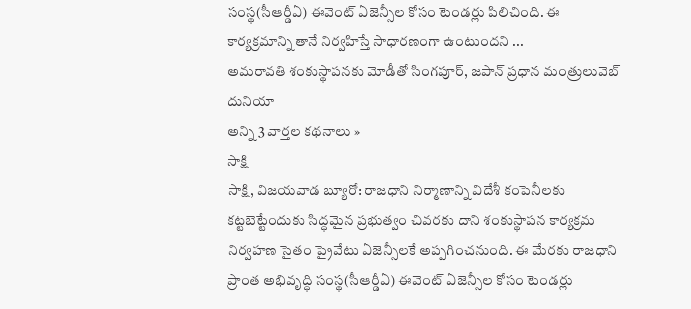సంస్థ(సీఆర్డీఏ) ఈవెంట్ ఏజెన్సీల కోసం టెండర్లు పిలిచింది. ఈ కార్యక్రమాన్ని తానే నిర్వహిస్తే సాధారణంగా ఉంటుందని ...
అమరావతి శంకుస్థాపనకు మోడీతో సింగపూర్, జపాన్ ప్రధాన మంత్రులువెబ్ దునియా
అన్ని 3 వార్తల కథనాలు »
సాక్షి
సాక్షి, విజయవాడ బ్యూరో: రాజధాని నిర్మాణాన్ని విదేశీ కంపెనీలకు కట్టబెట్టేందుకు సిద్ధమైన ప్రభుత్వం చివరకు దాని శంకుస్థాపన కార్యక్రమ నిర్వహణ సైతం ప్రైవేటు ఏజెన్సీలకే అప్పగించనుంది. ఈ మేరకు రాజధాని ప్రాంత అభివృద్ధి సంస్థ(సీఆర్డీఏ) ఈవెంట్ ఏజెన్సీల కోసం టెండర్లు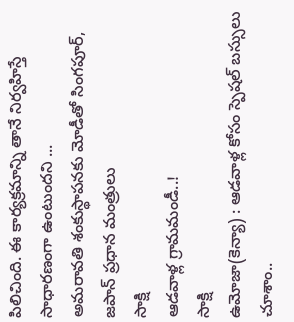పిలిచింది. ఈ కార్యక్రమాన్ని తానే నిర్వహిస్తే సాధారణంగా ఉంటుందని ...
అమరావతి శంకుస్థాపనకు మోడీతో సింగపూర్, జపాన్ ప్రధాన మంత్రులు
సాక్షి
ఆడవాళ్ల గ్రామమండీ..!
సాక్షి
ఉమోజా(కెన్యా) : ఆడవాళ్ల కోసం స్పెషల్ బస్సులు చూశాం..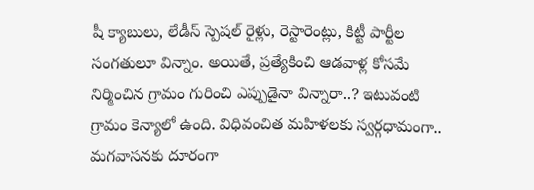షీ క్యాబులు, లేడీస్ స్పెషల్ రైళ్లు, రెస్టారెంట్లు, కిట్టీ పార్టీల సంగతులూ విన్నాం. అయితే, ప్రత్యేకించి ఆడవాళ్ల కోసమే నిర్మించిన గ్రామం గురించి ఎప్పుడైనా విన్నారా..? ఇటువంటి గ్రామం కెన్యాలో ఉంది. విధివంచిత మహిళలకు స్వర్గధామంగా.. మగవాసనకు దూరంగా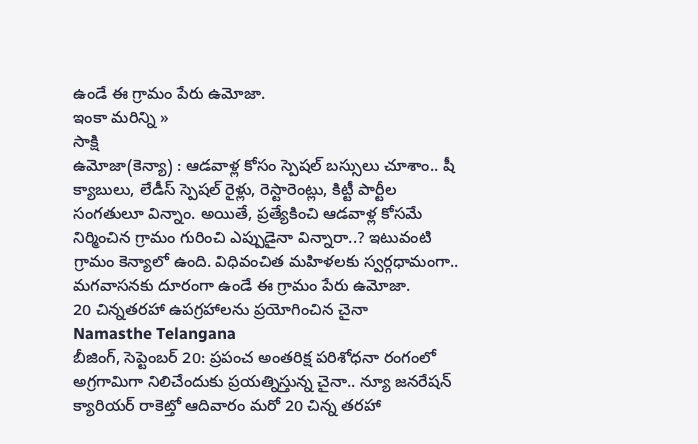ఉండే ఈ గ్రామం పేరు ఉమోజా.
ఇంకా మరిన్ని »
సాక్షి
ఉమోజా(కెన్యా) : ఆడవాళ్ల కోసం స్పెషల్ బస్సులు చూశాం.. షీ క్యాబులు, లేడీస్ స్పెషల్ రైళ్లు, రెస్టారెంట్లు, కిట్టీ పార్టీల సంగతులూ విన్నాం. అయితే, ప్రత్యేకించి ఆడవాళ్ల కోసమే నిర్మించిన గ్రామం గురించి ఎప్పుడైనా విన్నారా..? ఇటువంటి గ్రామం కెన్యాలో ఉంది. విధివంచిత మహిళలకు స్వర్గధామంగా.. మగవాసనకు దూరంగా ఉండే ఈ గ్రామం పేరు ఉమోజా.
20 చిన్నతరహా ఉపగ్రహాలను ప్రయోగించిన చైనా
Namasthe Telangana
బీజింగ్, సెప్టెంబర్ 20: ప్రపంచ అంతరిక్ష పరిశోధనా రంగంలో అగ్రగామిగా నిలిచేందుకు ప్రయత్నిస్తున్న చైనా.. న్యూ జనరేషన్ క్యారియర్ రాకెట్తో ఆదివారం మరో 20 చిన్న తరహా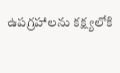ఉపగ్రహాలను కక్ష్యలోకి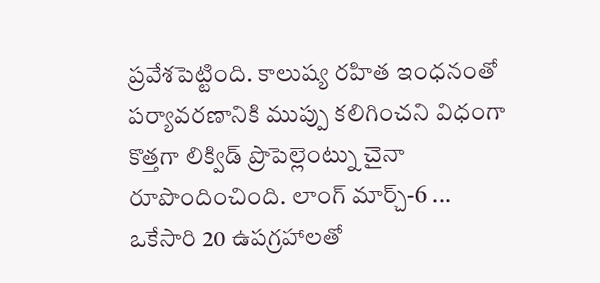ప్రవేశపెట్టింది. కాలుష్య రహిత ఇంధనంతో పర్యావరణానికి ముప్పు కలిగించని విధంగా కొత్తగా లిక్విడ్ ప్రొపెల్లెంట్ను చైనా రూపొందించింది. లాంగ్ మార్చ్-6 ...
ఒకేసారి 20 ఉపగ్రహాలతో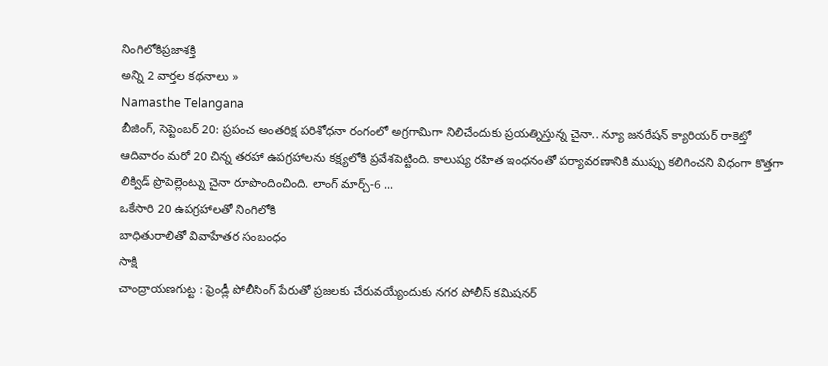నింగిలోకిప్రజాశక్తి
అన్ని 2 వార్తల కథనాలు »
Namasthe Telangana
బీజింగ్, సెప్టెంబర్ 20: ప్రపంచ అంతరిక్ష పరిశోధనా రంగంలో అగ్రగామిగా నిలిచేందుకు ప్రయత్నిస్తున్న చైనా.. న్యూ జనరేషన్ క్యారియర్ రాకెట్తో ఆదివారం మరో 20 చిన్న తరహా ఉపగ్రహాలను కక్ష్యలోకి ప్రవేశపెట్టింది. కాలుష్య రహిత ఇంధనంతో పర్యావరణానికి ముప్పు కలిగించని విధంగా కొత్తగా లిక్విడ్ ప్రొపెల్లెంట్ను చైనా రూపొందించింది. లాంగ్ మార్చ్-6 ...
ఒకేసారి 20 ఉపగ్రహాలతో నింగిలోకి
బాధితురాలితో వివాహేతర సంబంధం
సాక్షి
చాంద్రాయణగుట్ట : ఫ్రెండ్లీ పోలీసింగ్ పేరుతో ప్రజలకు చేరువయ్యేందుకు నగర పోలీస్ కమిషనర్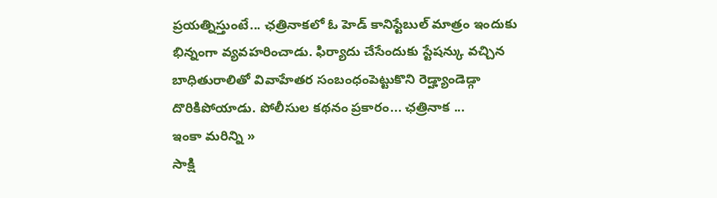ప్రయత్నిస్తుంటే... ఛత్రినాకలో ఓ హెడ్ కానిస్టేబుల్ మాత్రం ఇందుకు భిన్నంగా వ్యవహరించాడు. ఫిర్యాదు చేసేందుకు స్టేషన్కు వచ్చిన బాధితురాలితో వివాహేతర సంబంధంపెట్టుకొని రెడ్హ్యాండెడ్గా దొరికిపోయాడు. పోలీసుల కథనం ప్రకారం... ఛత్రినాక ...
ఇంకా మరిన్ని »
సాక్షి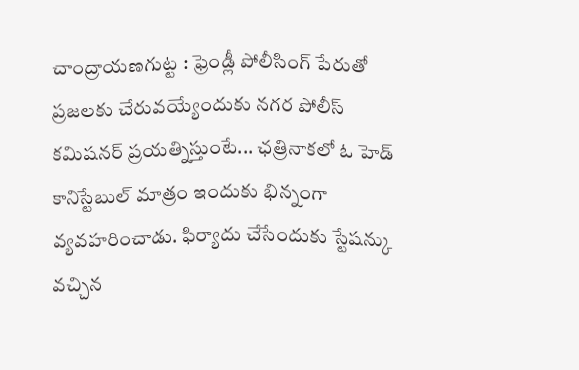చాంద్రాయణగుట్ట : ఫ్రెండ్లీ పోలీసింగ్ పేరుతో ప్రజలకు చేరువయ్యేందుకు నగర పోలీస్ కమిషనర్ ప్రయత్నిస్తుంటే... ఛత్రినాకలో ఓ హెడ్ కానిస్టేబుల్ మాత్రం ఇందుకు భిన్నంగా వ్యవహరించాడు. ఫిర్యాదు చేసేందుకు స్టేషన్కు వచ్చిన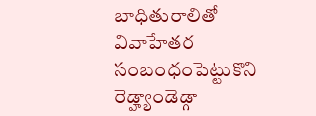బాధితురాలితో వివాహేతర సంబంధంపెట్టుకొని రెడ్హ్యాండెడ్గా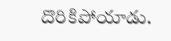దొరికిపోయాడు.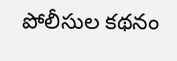పోలీసుల కథనం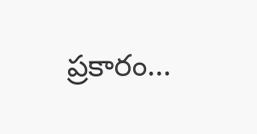ప్రకారం...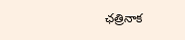ఛత్రినాక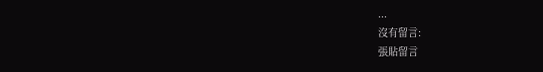...
沒有留言:
張貼留言